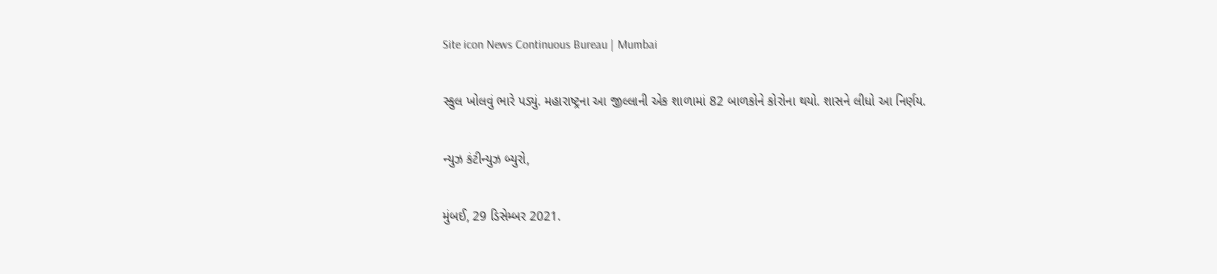Site icon News Continuous Bureau | Mumbai

સ્કુલ ખોલવું ભારે પડ્યું. મહારાષ્ટ્રના આ જીલ્લાની એક શાળામાં 82 બાળકોને કોરોના થયો. શાસને લીધો આ નિર્ણય.

ન્યુઝ કંટીન્યુઝ બ્યુરો,

મુંબઈ, 29 ડિસેમ્બર 2021.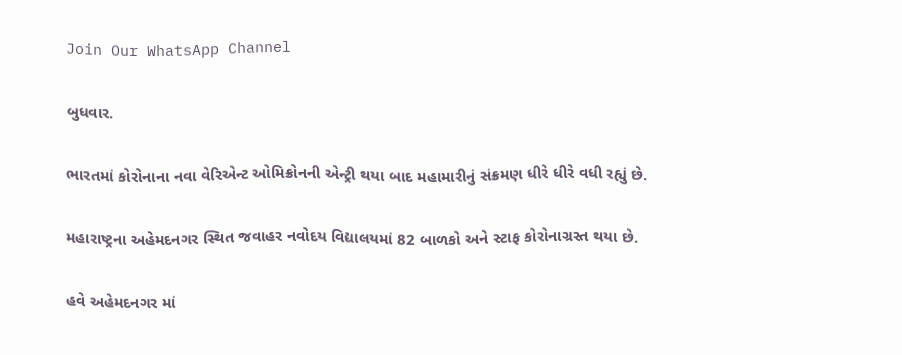Join Our WhatsApp Channel

બુધવાર.

ભારતમાં કોરોનાના નવા વેરિએન્ટ ઓમિક્રોનની એન્ટ્રી થયા બાદ મહામારીનું સંક્રમણ ધીરે ધીરે વધી રહ્યું છે.

મહારાષ્ટ્રના અહેમદનગર સ્થિત જવાહર નવોદય વિદ્યાલયમાં 82 બાળકો અને સ્ટાફ કોરોનાગ્રસ્ત થયા છે.

હવે અહેમદનગર માં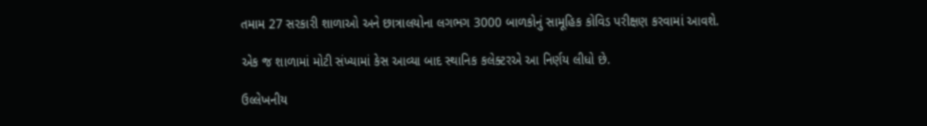તમામ 27 સરકારી શાળાઓ અને છાત્રાલયોના લગભગ 3000 બાળકોનું સામૂહિક કોવિડ પરીક્ષણ કરવામાં આવશે.

એક જ શાળામાં મોટી સંખ્યામાં કેસ આવ્યા બાદ સ્થાનિક કલેક્ટરએ આ નિર્ણય લીધો છે.

ઉલ્લેખનીય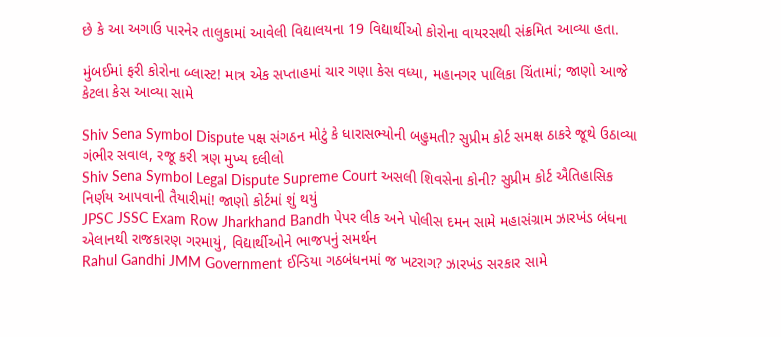છે કે આ અગાઉ પારનેર તાલુકામાં આવેલી વિદ્યાલયના 19 વિદ્યાર્થીઓ કોરોના વાયરસથી સંક્રમિત આવ્યા હતા.

મુંબઈમાં ફરી કોરોના બ્લાસ્ટ! માત્ર એક સપ્તાહમાં ચાર ગણા કેસ વધ્યા, મહાનગર પાલિકા ચિંતામાં; જાણો આજે કેટલા કેસ આવ્યા સામે

Shiv Sena Symbol Dispute પક્ષ સંગઠન મોટું કે ધારાસભ્યોની બહુમતી? સુપ્રીમ કોર્ટ સમક્ષ ઠાકરે જૂથે ઉઠાવ્યા ગંભીર સવાલ, રજૂ કરી ત્રણ મુખ્ય દલીલો
Shiv Sena Symbol Legal Dispute Supreme Court અસલી શિવસેના કોની? સુપ્રીમ કોર્ટ ઐતિહાસિક નિર્ણય આપવાની તૈયારીમાં! જાણો કોર્ટમાં શું થયું
JPSC JSSC Exam Row Jharkhand Bandh પેપર લીક અને પોલીસ દમન સામે મહાસંગ્રામ ઝારખંડ બંધના એલાનથી રાજકારણ ગરમાયું, વિદ્યાર્થીઓને ભાજપનું સમર્થન
Rahul Gandhi JMM Government ઈન્ડિયા ગઠબંધનમાં જ ખટરાગ? ઝારખંડ સરકાર સામે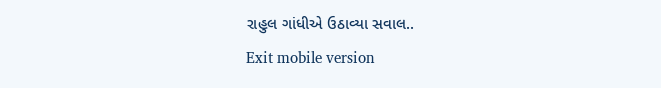રાહુલ ગાંધીએ ઉઠાવ્યા સવાલ..
Exit mobile version